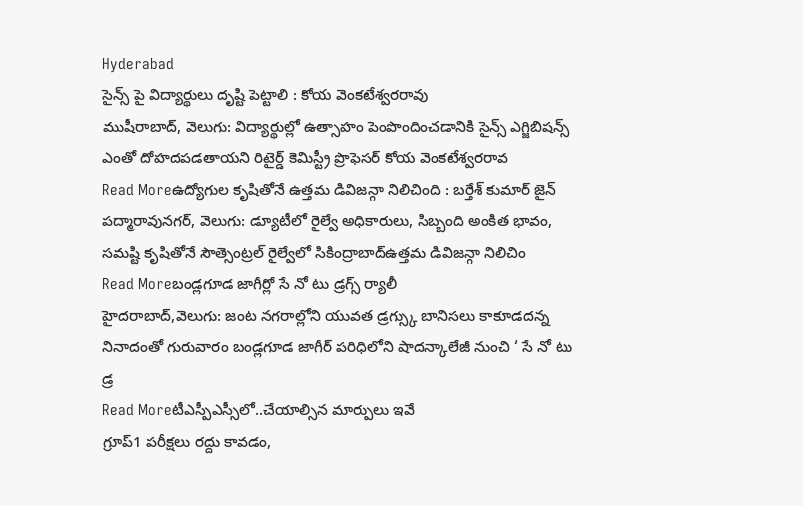Hyderabad
సైన్స్ పై విద్యార్థులు దృష్టి పెట్టాలి : కోయ వెంకటేశ్వరరావు
ముషీరాబాద్, వెలుగు: విద్యార్థుల్లో ఉత్సాహం పెంపొందించడానికి సైన్స్ ఎగ్జిబిషన్స్ ఎంతో దోహదపడతాయని రిటైర్డ్ కెమిస్ట్రీ ప్రొఫెసర్ కోయ వెంకటేశ్వరరావ
Read Moreఉద్యోగుల కృషితోనే ఉత్తమ డివిజన్గా నిలిచింది : బర్తేశ్ కుమార్ జైన్
పద్మారావునగర్, వెలుగు: డ్యూటీలో రైల్వే అధికారులు, సిబ్బంది అంకిత భావం, సమష్టి కృషితోనే సౌత్సెంట్రల్ రైల్వేలో సికింద్రాబాద్ఉత్తమ డివిజన్గా నిలిచిం
Read Moreబండ్లగూడ జాగీర్లో సే నో టు డ్రగ్స్ ర్యాలీ
హైదరాబాద్,వెలుగు: జంట నగరాల్లోని యువత డ్రగ్స్కు బానిసలు కాకూడదన్న నినాదంతో గురువారం బండ్లగూడ జాగీర్ పరిధిలోని షాదన్కాలేజీ నుంచి ‘ సే నో టు డ్ర
Read Moreటీఎస్పీఎస్సీలో..చేయాల్సిన మార్పులు ఇవే
గ్రూప్1 పరీక్షలు రద్దు కావడం,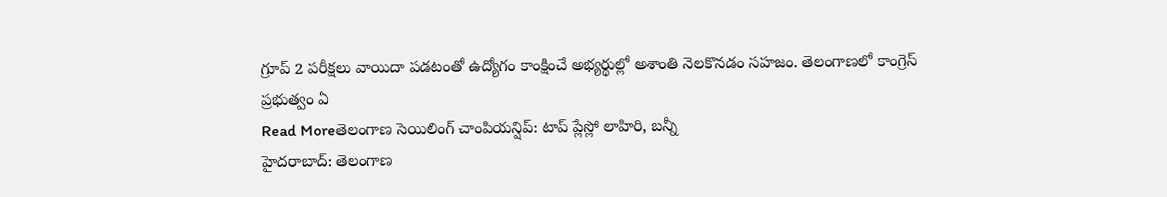గ్రూప్ 2 పరీక్షలు వాయిదా పడటంతో ఉద్యోగం కాంక్షించే అభ్యర్థుల్లో అశాంతి నెలకొనడం సహజం. తెలంగాణలో కాంగ్రెస్ ప్రభుత్వం ఏ
Read Moreతెలంగాణ సెయిలింగ్ చాంపియన్షిప్: టాప్ ప్లేస్లో లాహిరి, బన్నీ
హైదరాబాద్: తెలంగాణ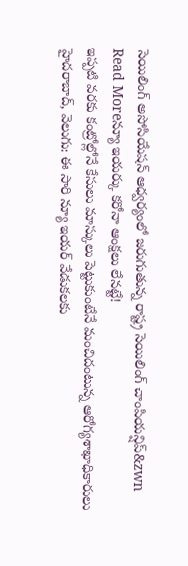సెయిలింగ్ అసోసియేషన్ ఆధ్వర్యంలో జరుగుతున్న రాష్ట్ర సెయిలింగ్ చాంపియన్షిప్&zwn
Read Moreన్యూ ఇయర్కు కరోనా ఆంక్షలు లేనట్టే!
ఇప్పటి వరకు కంట్రోల్లోనే కేసులు మాస్కులు పెట్టుకుంటేనే మంచిదంటున్న ఆరోగ్యశాఖాధికారులు హైదరాబాద్, వెలుగు: ఈ సారి న్యూ ఇయర్ వేడుకలకు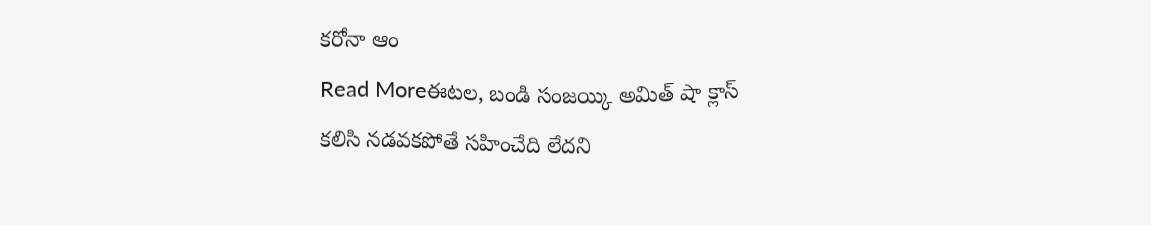కరోనా ఆం
Read Moreఈటల, బండి సంజయ్కి అమిత్ షా క్లాస్
కలిసి నడవకపోతే సహించేది లేదని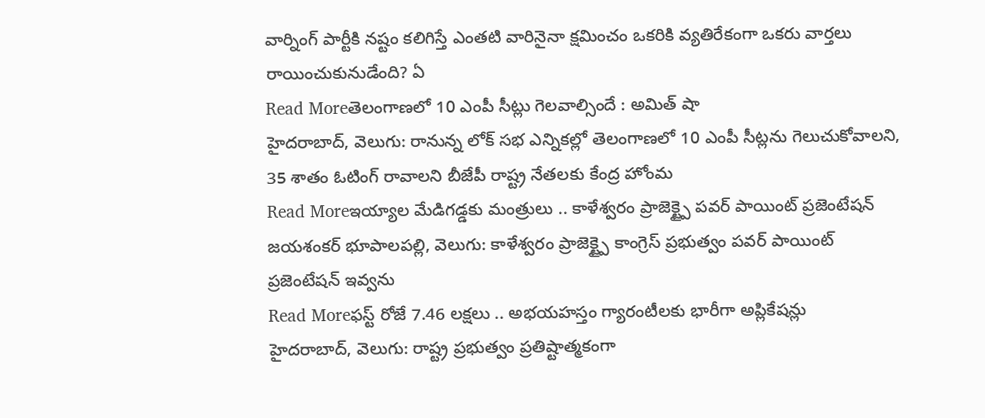వార్నింగ్ పార్టీకి నష్టం కలిగిస్తే ఎంతటి వారినైనా క్షమించం ఒకరికి వ్యతిరేకంగా ఒకరు వార్తలు రాయించుకునుడేంది? ఏ
Read Moreతెలంగాణలో 10 ఎంపీ సీట్లు గెలవాల్సిందే : అమిత్ షా
హైదరాబాద్, వెలుగు: రానున్న లోక్ సభ ఎన్నికల్లో తెలంగాణలో 10 ఎంపీ సీట్లను గెలుచుకోవాలని, 35 శాతం ఓటింగ్ రావాలని బీజేపీ రాష్ట్ర నేతలకు కేంద్ర హోంమ
Read Moreఇయ్యాల మేడిగడ్డకు మంత్రులు .. కాళేశ్వరం ప్రాజెక్ట్పై పవర్ పాయింట్ ప్రజెంటేషన్
జయశంకర్ భూపాలపల్లి, వెలుగు: కాళేశ్వరం ప్రాజెక్ట్పై కాంగ్రెస్ ప్రభుత్వం పవర్ పాయింట్ ప్రజెంటేషన్ ఇవ్వను
Read Moreఫస్ట్ రోజే 7.46 లక్షలు .. అభయహస్తం గ్యారంటీలకు భారీగా అప్లికేషన్లు
హైదరాబాద్, వెలుగు: రాష్ట్ర ప్రభుత్వం ప్రతిష్టాత్మకంగా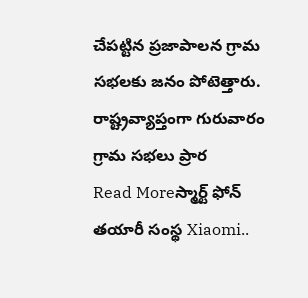చేపట్టిన ప్రజాపాలన గ్రామ సభలకు జనం పోటెత్తారు. రాష్ట్రవ్యాప్తంగా గురువారం గ్రామ సభలు ప్రార
Read Moreస్మార్ట్ ఫోన్ తయారీ సంస్థ Xiaomi..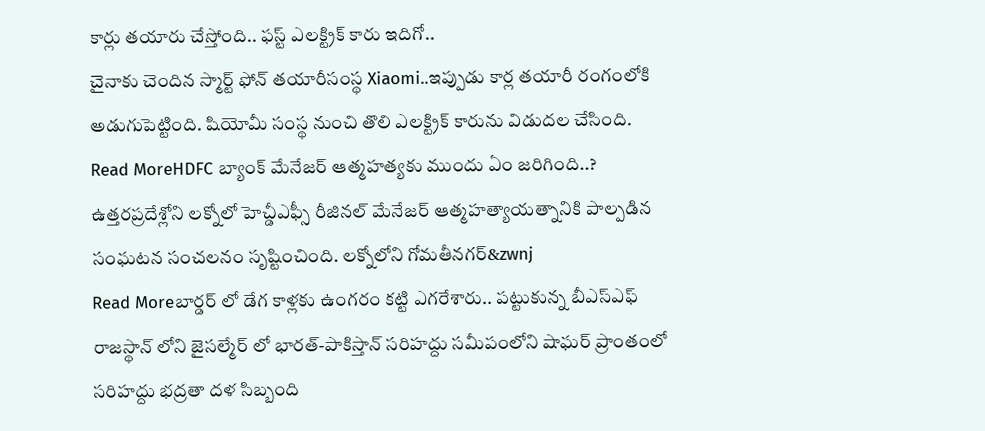కార్లు తయారు చేస్తోంది.. ఫస్ట్ ఎలక్ట్రిక్ కారు ఇదిగో..
చైనాకు చెందిన స్మార్ట్ ఫోన్ తయారీసంస్థ Xiaomi..ఇప్పుడు కార్ల తయారీ రంగంలోకి అడుగుపెట్టింది. షియోమీ సంస్థ నుంచి తొలి ఎలక్ట్రిక్ కారును విడుదల చేసింది.
Read MoreHDFC బ్యాంక్ మేనేజర్ ఆత్మహత్యకు ముందు ఏం జరిగింది..?
ఉత్తరప్రదేశ్లోని లక్నోలో హెచ్డీఎఫ్సీ రీజినల్ మేనేజర్ ఆత్మహత్యాయత్నానికి పాల్పడిన సంఘటన సంచలనం సృష్టించింది. లక్నోలోని గోమతీనగర్&zwnj
Read Moreబార్డర్ లో డేగ కాళ్లకు ఉంగరం కట్టి ఎగరేశారు.. పట్టుకున్న బీఎస్ఎఫ్
రాజస్థాన్ లోని జైసల్మేర్ లో భారత్-పాకిస్తాన్ సరిహద్దు సమీపంలోని షాఘర్ ప్రాంతంలో సరిహద్దు భద్రతా దళ సిబ్బంది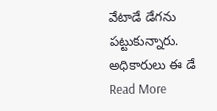వేటాడే డేగను పట్టుకున్నారు. అధికారులు ఈ డే
Read More